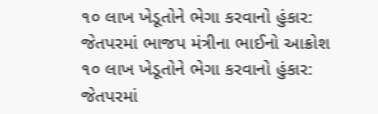૧૦ લાખ ખેડૂતોને ભેગા કરવાનો હુંકાર: જેતપરમાં ભાજપ મંત્રીના ભાઈનો આક્રોશ
૧૦ લાખ ખેડૂતોને ભેગા કરવાનો હુંકાર: જેતપરમાં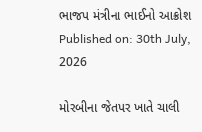ભાજપ મંત્રીના ભાઈનો આક્રોશ
Published on: 30th July, 2026

મોરબીના જેતપર ખાતે ચાલી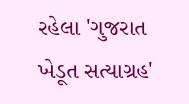રહેલા 'ગુજરાત ખેડૂત સત્યાગ્રહ'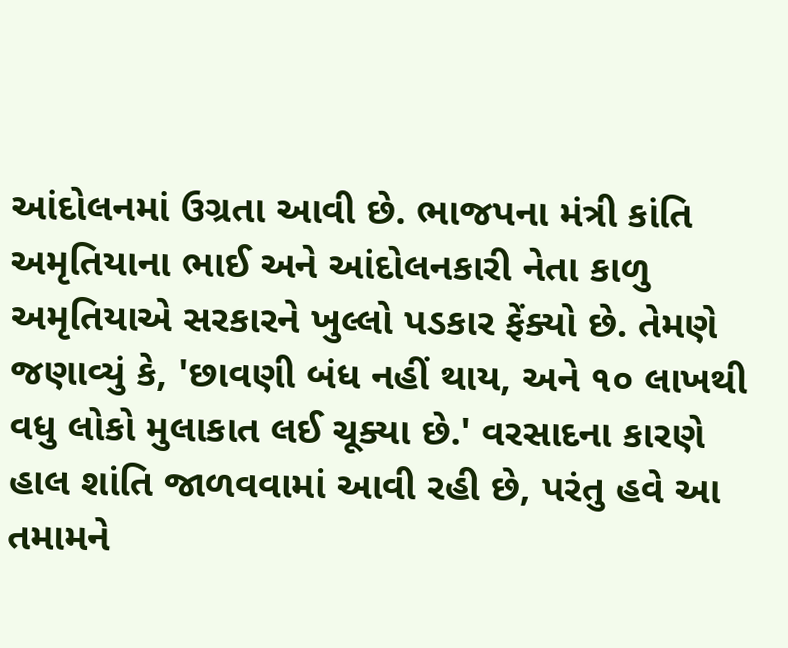આંદોલનમાં ઉગ્રતા આવી છે. ભાજપના મંત્રી કાંતિ અમૃતિયાના ભાઈ અને આંદોલનકારી નેતા કાળુ અમૃતિયાએ સરકારને ખુલ્લો પડકાર ફેંક્યો છે. તેમણે જણાવ્યું કે, 'છાવણી બંધ નહીં થાય, અને ૧૦ લાખથી વધુ લોકો મુલાકાત લઈ ચૂક્યા છે.' વરસાદના કારણે હાલ શાંતિ જાળવવામાં આવી રહી છે, પરંતુ હવે આ તમામને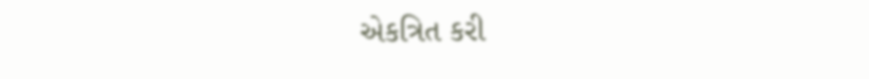એકત્રિત કરી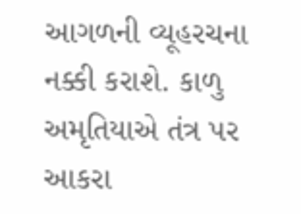આગળની વ્યૂહરચના નક્કી કરાશે. કાળુ અમૃતિયાએ તંત્ર પર આકરા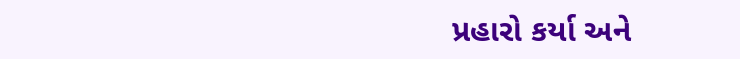પ્રહારો કર્યા અને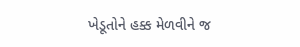ખેડૂતોને હક્ક મેળવીને જ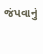જંપવાનું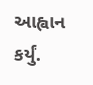આહ્વાન કર્યું.